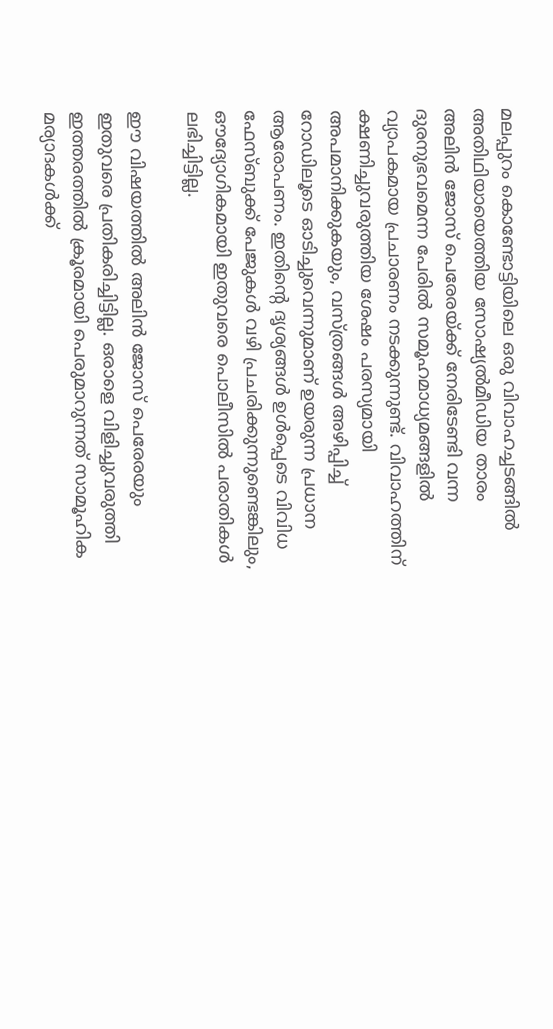മലപ്പുറം കൊണ്ടോട്ടിയിലെ ഒരു വിവാഹച്ചടങ്ങില്‍ അതിഥിയായെത്തിയ സോഷ്യല്‍മീഡിയ താരം അലിൻ ജോസ് പെരേരയ്ക്ക് നേരിടേണ്ടി വന്ന ദുരനുഭവമെന്ന പേരില്‍ സമൂഹമാധ്യമങ്ങളില്‍ വ്യാപകമായ പ്രചാരണം നടക്കുന്നുണ്ട്. വിവാഹത്തിന് ക്ഷണിച്ചുവരുത്തിയ ശേഷം പരസ്യമായി അപമാനിക്കുകയും, വസ്ത്രങ്ങള്‍ അഴിപ്പിച്ച്‌ റോഡിലൂടെ ഓടിച്ചുവെന്നുമാണ് ഉയരുന്ന പ്രധാന ആരോപണം. ഇതിന്റെ ദൃശ്യങ്ങള്‍ ഉള്‍പ്പെടെ വിവിധ ഫേസ്ബുക്ക് പേജുകള്‍ വഴി പ്രചരിക്കുന്നുണ്ടെങ്കിലും, ഔദ്യോഗികമായി ഇതുവരെ പൊലീസില്‍ പരാതികള്‍ ലഭിച്ചിട്ടില്ല.

ഈ വിഷയത്തില്‍ അലിൻ ജോസ് പെരേരയും ഇതുവരെ പ്രതികരിച്ചിട്ടില്ല. ഒരാളെ വിളിച്ചുവരുത്തി ഇത്തരത്തില്‍ ക്രൂരമായി പെരുമാറുന്നത് സാമൂഹിക മര്യാദകള്‍ക്ക്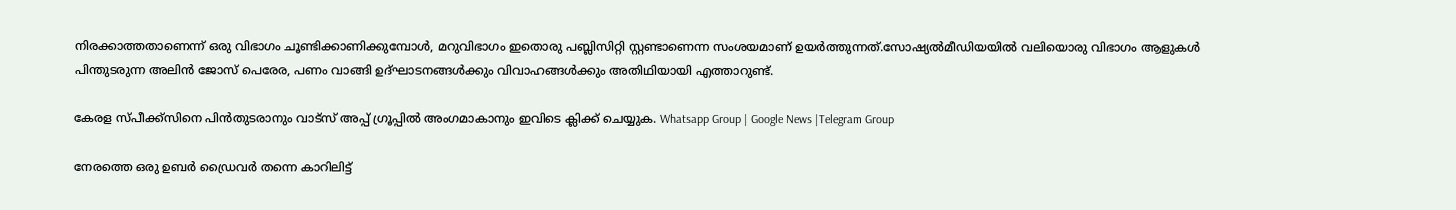നിരക്കാത്തതാണെന്ന് ഒരു വിഭാഗം ചൂണ്ടിക്കാണിക്കുമ്പോള്‍, മറുവിഭാഗം ഇതൊരു പബ്ലിസിറ്റി സ്റ്റണ്ടാണെന്ന സംശയമാണ് ഉയർത്തുന്നത്.സോഷ്യല്‍മീഡിയയില്‍ വലിയൊരു വിഭാഗം ആളുകള്‍ പിന്തുടരുന്ന അലിൻ ജോസ് പെരേര, പണം വാങ്ങി ഉദ്ഘാടനങ്ങള്‍ക്കും വിവാഹങ്ങള്‍ക്കും അതിഥിയായി എത്താറുണ്ട്.

കേരള സ്പീക്ക്സിനെ പിൻതുടരാനും വാട്സ് അപ്പ് ഗ്രൂപ്പിൽ അംഗമാകാനും ഇവിടെ ക്ലിക്ക് ചെയ്യുക. Whatsapp Group | Google News |Telegram Group

നേരത്തെ ഒരു ഉബർ ഡ്രൈവർ തന്നെ കാറിലിട്ട്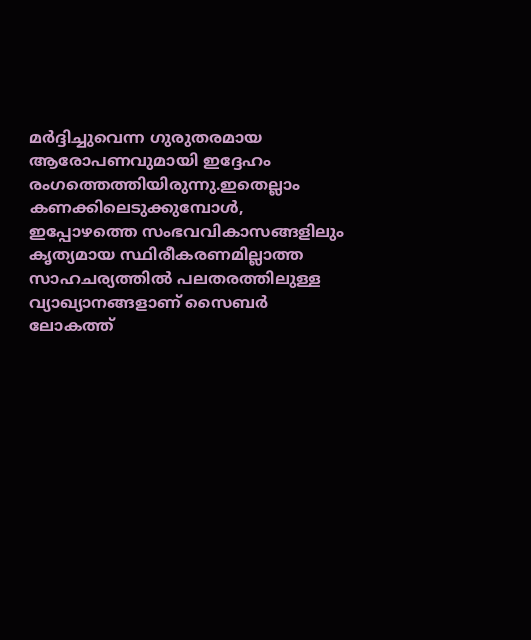മർദ്ദിച്ചുവെന്ന ഗുരുതരമായ ആരോപണവുമായി ഇദ്ദേഹം രംഗത്തെത്തിയിരുന്നു.ഇതെല്ലാം കണക്കിലെടുക്കുമ്പോള്‍, ഇപ്പോഴത്തെ സംഭവവികാസങ്ങളിലും കൃത്യമായ സ്ഥിരീകരണമില്ലാത്ത സാഹചര്യത്തില്‍ പലതരത്തിലുള്ള വ്യാഖ്യാനങ്ങളാണ് സൈബർ ലോകത്ത്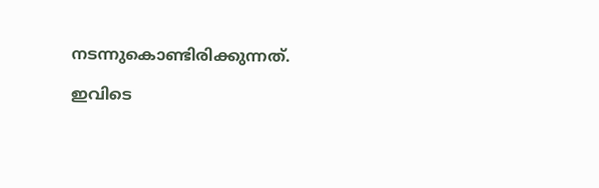നടന്നുകൊണ്ടിരിക്കുന്നത്.

ഇവിടെ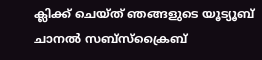ക്ലിക്ക് ചെയ്ത് ഞങ്ങളുടെ യൂട്യൂബ് ചാനൽ സബ്സ്ക്രൈബ്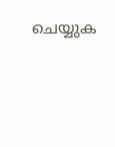ചെയ്യുക